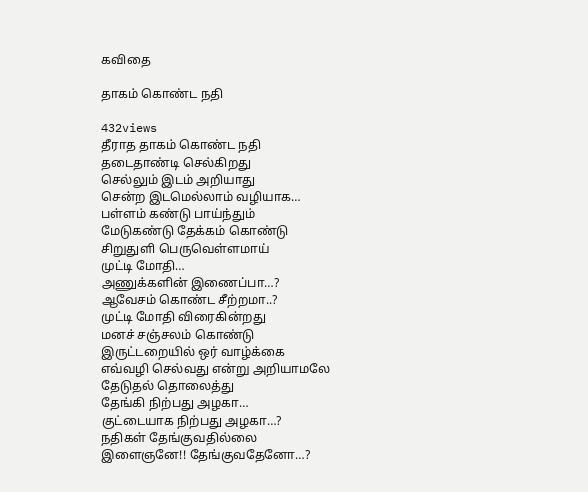கவிதை

தாகம் கொண்ட நதி

432views
தீராத தாகம் கொண்ட நதி
தடைதாண்டி செல்கிறது
செல்லும் இடம் அறியாது
சென்ற இடமெல்லாம் வழியாக…
பள்ளம் கண்டு பாய்ந்தும்
மேடுகண்டு தேக்கம் கொண்டு
சிறுதுளி பெருவெள்ளமாய்
முட்டி மோதி…
அணுக்களின் இணைப்பா…?
ஆவேசம் கொண்ட சீற்றமா..?
முட்டி மோதி விரைகின்றது
மனச் சஞ்சலம் கொண்டு
இருட்டறையில் ஒர் வாழ்க்கை
எவ்வழி செல்வது என்று அறியாமலே
தேடுதல் தொலைத்து
தேங்கி நிற்பது அழகா…
குட்டையாக நிற்பது அழகா…?
நதிகள் தேங்குவதில்லை
இளைஞனே!! தேங்குவதேனோ…?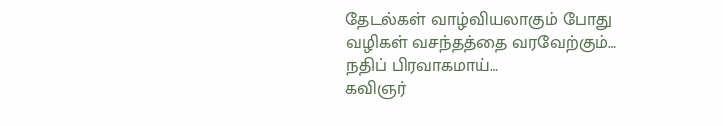தேடல்கள் வாழ்வியலாகும் போது
வழிகள் வசந்தத்தை வரவேற்கும்…
நதிப் பிரவாகமாய்…
கவிஞர்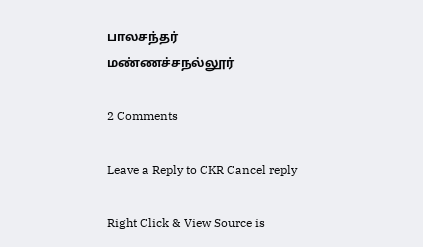பாலசந்தர்
மண்ணச்சநல்லூர்

2 Comments

Leave a Reply to CKR Cancel reply

Right Click & View Source is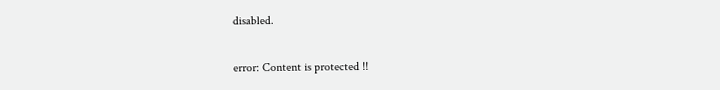disabled.

error: Content is protected !!